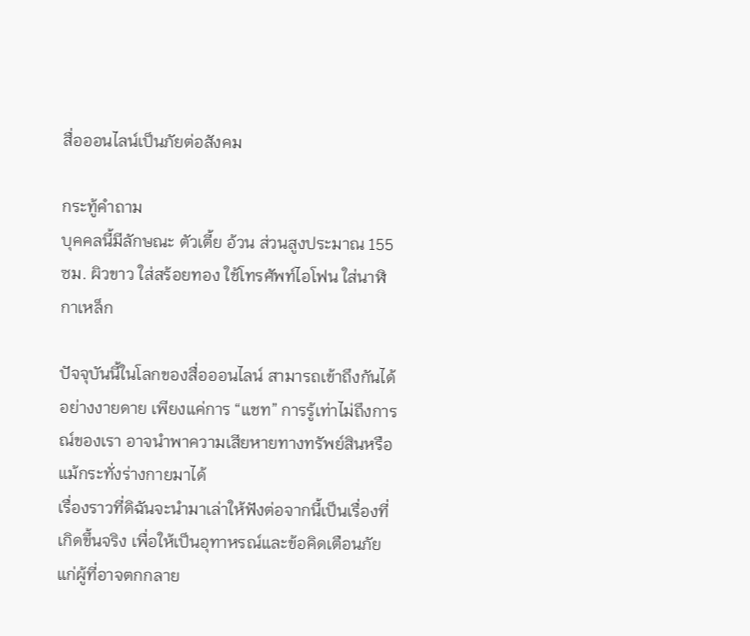สื่อออนไลน์เป็นภัยต่อสังคม

กระทู้คำถาม
บุคคลนี้มีลักษณะ ตัวเตี้ย อ้วน ส่วนสูงประมาณ 155 ซม. ผิวขาว ใส่สร้อยทอง ใช้โทรศัพท์ไอโฟน ใส่นาฬิกาเหล็ก

ปัจจุบันนี้ในโลกของสื่อออนไลน์ สามารถเข้าถึงกันได้อย่างงายดาย เพียงแค่การ “แชท” การรู้เท่าไม่ถึงการณ์ของเรา อาจนำพาความเสียหายทางทรัพย์สินหรือแม้กระทั่งร่างกายมาได้
เรื่องราวที่ดิฉันจะนำมาเล่าให้ฟังต่อจากนี้เป็นเรื่องที่เกิดขึ้นจริง เพื่อให้เป็นอุทาหรณ์และข้อคิดเตือนภัยแก่ผู้ที่อาจตกกลาย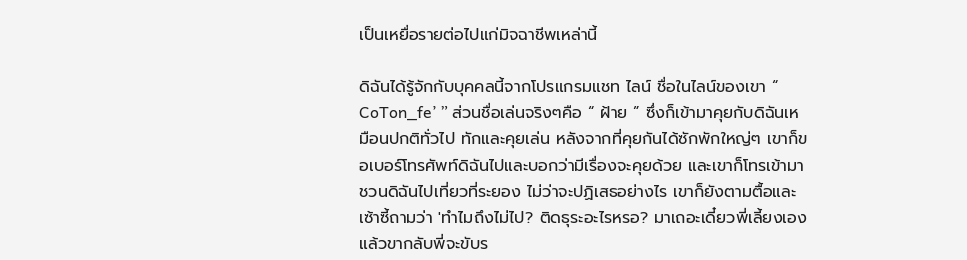เป็นเหยื่อรายต่อไปแก่มิจฉาชีพเหล่านี้

ดิฉันได้รู้จักกับบุคคลนี้จากโปรแกรมแชท ไลน์ ชื่อในไลน์ของเขา “ CoTon_fe’ ” ส่วนชื่อเล่นจริงๆคือ “ ฝ้าย ” ซึ่งก็เข้ามาคุยกับดิฉันเหมือนปกติทั่วไป ทักและคุยเล่น หลังจากที่คุยกันได้ซักพักใหญ่ๆ เขาก็ขอเบอร์โทรศัพท์ดิฉันไปและบอกว่ามีเรื่องจะคุยด้วย และเขาก็โทรเข้ามาชวนดิฉันไปเที่ยวที่ระยอง ไม่ว่าจะปฏิเสธอย่างไร เขาก็ยังตามตื้อและเซ้าซี้ถามว่า 'ทำไมถึงไม่ไป? ติดธุระอะไรหรอ? มาเถอะเดี๋ยวพี่เลี้ยงเอง แล้วขากลับพี่จะขับร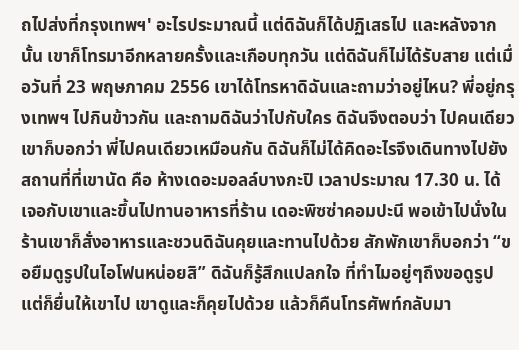ถไปส่งที่กรุงเทพฯ' อะไรประมาณนี้ แต่ดิฉันก็ได้ปฏิเสธไป และหลังจากนั้น เขาก็โทรมาอีกหลายครั้งและเกือบทุกวัน แต่ดิฉันก็ไม่ได้รับสาย แต่เมื่อวันที่ 23 พฤษภาคม 2556 เขาได้โทรหาดิฉันและถามว่าอยู่ไหน? พี่อยู่กรุงเทพฯ ไปกินข้าวกัน และถามดิฉันว่าไปกับใคร ดิฉันจึงตอบว่า ไปคนเดียว เขาก็บอกว่า พี่ไปคนเดียวเหมือนกัน ดิฉันก็ไม่ได้คิดอะไรจึงเดินทางไปยังสถานที่ที่เขานัด คือ ห้างเดอะมอลล์บางกะปิ เวลาประมาณ 17.30 น. ได้เจอกับเขาและขึ้นไปทานอาหารที่ร้าน เดอะพิซซ่าคอมปะนี พอเข้าไปนั่งในร้านเขาก็สั่งอาหารและชวนดิฉันคุยและทานไปด้วย สักพักเขาก็บอกว่า “ขอยืมดูรูปในไอโฟนหน่อยสิ” ดิฉันก็รู้สึกแปลกใจ ที่ทำไมอยู่ๆถึงขอดูรูป แต่ก็ยื่นให้เขาไป เขาดูและก็คุยไปด้วย แล้วก็คืนโทรศัพท์กลับมา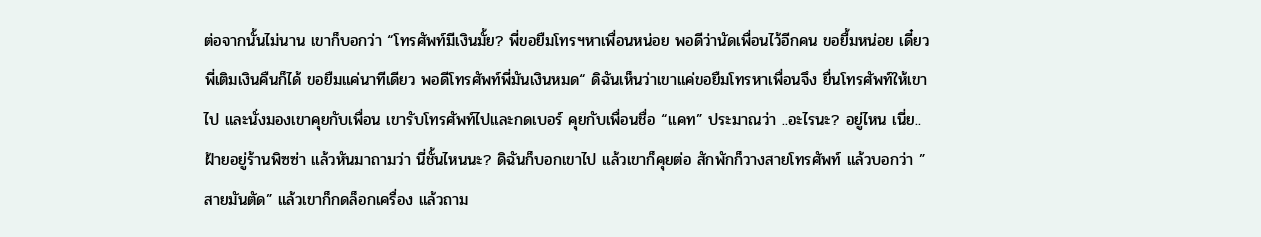ต่อจากนั้นไม่นาน เขาก็บอกว่า “โทรศัพท์มีเงินมั้ย? พี่ขอยืมโทรฯหาเพื่อนหน่อย พอดีว่านัดเพื่อนไว้อีกคน ขอยื้มหน่อย เดี๋ยวพี่เติมเงินคืนก็ได้ ขอยืมแค่นาทีเดียว พอดีโทรศัพท์พี่มันเงินหมด“ ดิฉันเห็นว่าเขาแค่ขอยืมโทรหาเพื่อนจึง ยื่นโทรศัพท์ให้เขาไป และนั่งมองเขาคุยกับเพื่อน เขารับโทรศัพท์ไปและกดเบอร์ คุยกับเพื่อนชื่อ “แคท” ประมาณว่า ..อะไรนะ? อยู่ไหน เนี่ย..ฝ้ายอยู่ร้านพิซซ่า แล้วหันมาถามว่า นี่ชั้นไหนนะ? ดิฉันก็บอกเขาไป แล้วเขาก็คุยต่อ สักพักก็วางสายโทรศัพท์ แล้วบอกว่า ”สายมันตัด” แล้วเขาก็กดล็อกเครื่อง แล้วถาม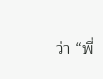ว่า “พี่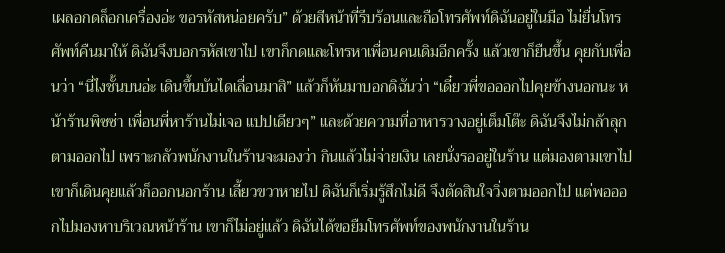เผลอกดล็อกเครื่องอ่ะ ขอรหัสหน่อยครับ” ด้วยสีหน้าที่รีบร้อนและถือโทรศัพท์ดิฉันอยู่ในมือ ไม่ยื่นโทรศัพท์คืนมาให้ ดิฉันจึงบอกรหัสเขาไป เขาก็กดและโทรหาเพื่อนคนเดิมอีกครั้ง แล้วเขาก็ยืนขึ้น คุยกับเพื่อนว่า “นี่ไงชั้นบนอ่ะ เดินขึ้นบันไดเลื่อนมาสิ” แล้วก็หันมาบอกดิฉันว่า “เดี๋ยวพี่ขอออกไปคุยข้างนอกนะ หน้าร้านพิซซ่า เพื่อนพี่หาร้านไม่เจอ แปปเดียวๆ” และด้วยความที่อาหารวางอยู่เต็มโต๊ะ ดิฉันจึงไม่กล้าลุกตามออกไป เพราะกลัวพนักงานในร้านจะมองว่า กินแล้วไม่จ่ายเงิน เลยนั่งรออยู่ในร้าน แต่มองตามเขาไป เขาก็เดินคุยแล้วก็ออกนอกร้าน เลี้ยวขวาหายไป ดิฉันก็เริ่มรู้สึกไม่ดี จึงตัดสินใจวิ่งตามออกไป แต่พอออกไปมองหาบริเวณหน้าร้าน เขาก็ไม่อยู่แล้ว ดิฉันได้ขอยืมโทรศัพท์ของพนักงานในร้าน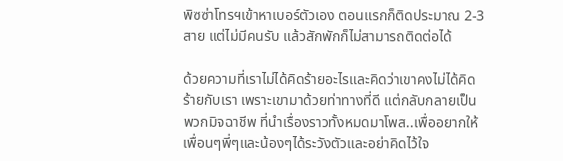พิซซ่าโทรฯเข้าหาเบอร์ตัวเอง ตอนแรกก็ติดประมาณ 2-3 สาย แต่ไม่มีคนรับ แล้วสักพักก็ไม่สามารถติดต่อได้

ด้วยความที่เราไม่ได้คิดร้ายอะไรและคิดว่าเขาคงไม่ได้คิดร้ายกับเรา เพราะเขามาด้วยท่าทางที่ดี แต่กลับกลายเป็นพวกมิจฉาชีพ ที่นำเรื่องราวทั้งหมดมาโพส..เพื่ออยากให้เพื่อนๆพี่ๆและน้องๆได้ระวังตัวและอย่าคิดไว้ใจ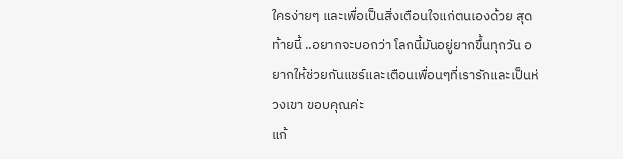ใครง่ายๆ และเพื่อเป็นสิ่งเตือนใจแก่ตนเองด้วย สุดท้ายนี้ ..อยากจะบอกว่า โลกนี้มันอยู่ยากขึ้นทุกวัน อยากให้ช่วยกันแชร์และเตือนเพื่อนๆที่เรารักและเป็นห่วงเขา ขอบคุณค่ะ
แก้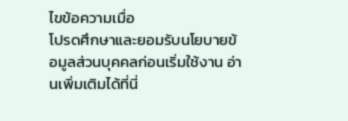ไขข้อความเมื่อ
โปรดศึกษาและยอมรับนโยบายข้อมูลส่วนบุคคลก่อนเริ่มใช้งาน อ่านเพิ่มเติมได้ที่นี่